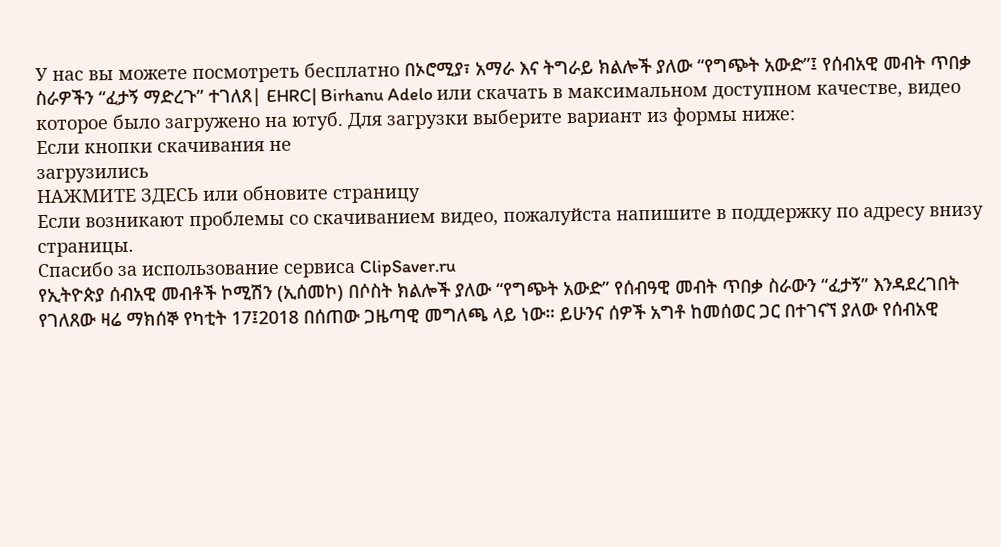У нас вы можете посмотреть бесплатно በኦሮሚያ፣ አማራ እና ትግራይ ክልሎች ያለው “የግጭት አውድ”፤ የሰብአዊ መብት ጥበቃ ስራዎችን “ፈታኝ ማድረጉ” ተገለጸ| EHRC| Birhanu Adelo или скачать в максимальном доступном качестве, видео которое было загружено на ютуб. Для загрузки выберите вариант из формы ниже:
Если кнопки скачивания не
загрузились
НАЖМИТЕ ЗДЕСЬ или обновите страницу
Если возникают проблемы со скачиванием видео, пожалуйста напишите в поддержку по адресу внизу
страницы.
Спасибо за использование сервиса ClipSaver.ru
የኢትዮጵያ ሰብአዊ መብቶች ኮሚሽን (ኢሰመኮ) በሶስት ክልሎች ያለው “የግጭት አውድ” የሰብዓዊ መብት ጥበቃ ስራውን “ፈታኝ” እንዳደረገበት የገለጸው ዛሬ ማክሰኞ የካቲት 17፤2018 በሰጠው ጋዜጣዊ መግለጫ ላይ ነው። ይሁንና ሰዎች አግቶ ከመሰወር ጋር በተገናኘ ያለው የሰብአዊ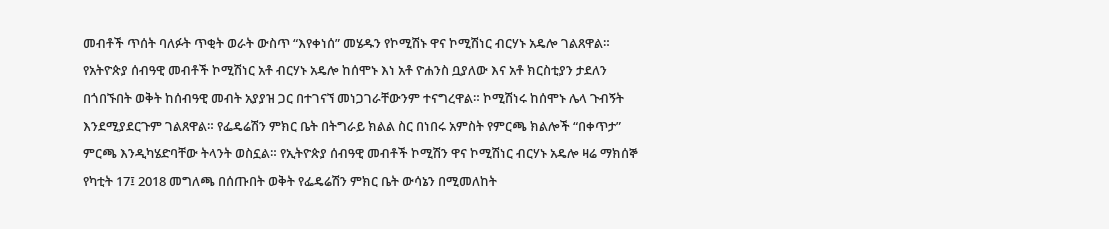መብቶች ጥሰት ባለፉት ጥቂት ወራት ውስጥ “እየቀነሰ” መሄዱን የኮሚሽኑ ዋና ኮሚሽነር ብርሃኑ አዴሎ ገልጸዋል። የአትዮጵያ ሰብዓዊ መብቶች ኮሚሽነር አቶ ብርሃኑ አዴሎ ከሰሞኑ እነ አቶ ዮሐንስ ቧያለው እና አቶ ክርስቲያን ታደለን በጎበኙበት ወቅት ከሰብዓዊ መብት አያያዝ ጋር በተገናኘ መነጋገራቸውንም ተናግረዋል። ኮሚሽነሩ ከሰሞኑ ሌላ ጉብኝት እንደሚያደርጉም ገልጸዋል። የፌዴሬሽን ምክር ቤት በትግራይ ክልል ስር በነበሩ አምስት የምርጫ ክልሎች “በቀጥታ” ምርጫ እንዲካሄድባቸው ትላንት ወስኗል። የኢትዮጵያ ሰብዓዊ መብቶች ኮሚሽን ዋና ኮሚሽነር ብርሃኑ አዴሎ ዛሬ ማክሰኞ የካቲት 17፤ 2018 መግለጫ በሰጡበት ወቅት የፌዴሬሽን ምክር ቤት ውሳኔን በሚመለከት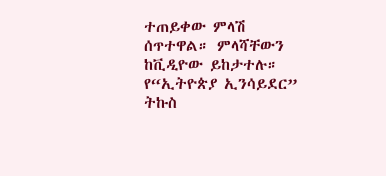ተጠይቀው ምላሽ ሰጥተዋል። ምላሻቸውን ከቪዲዮው ይከታተሉ። የ“ኢትዮጵያ ኢንሳይደር” ትኩስ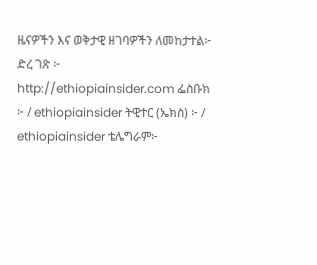ዜናዎችን እና ወቅታዊ ዘገባዎችን ለመከታተል፦ ድረ ገጽ ፦ http://ethiopiainsider.com ፌስቡክ ፦ / ethiopiainsider ትዊተር (ኤክስ) ፦ / ethiopiainsider ቴሌግራም፦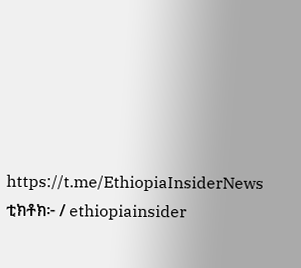https://t.me/EthiopiaInsiderNews ቲክቶክ፦ / ethiopiainsider